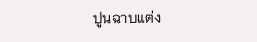ปูนฉาบแต่ง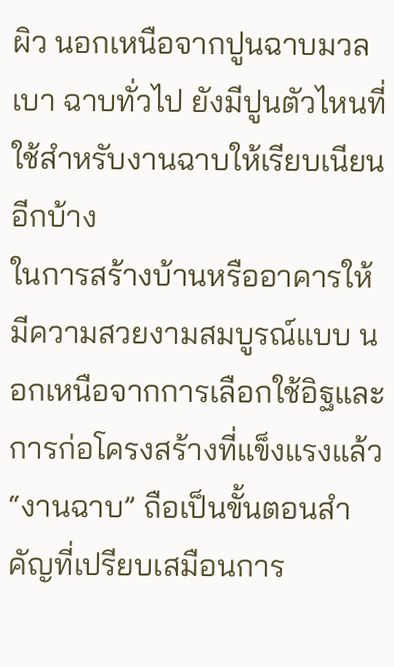ผิว นอกเหนือจากปูนฉาบมวลเบา ฉาบทั่วไป ยังมีปูนตัวไหนที่ใช้สำหรับงานฉาบให้เรียบเนียนอีกบ้าง
ในการสร้างบ้านหรืออาคารให้มีความสวยงามสมบูรณ์แบบ นอกเหนือจากการเลือกใช้อิฐและการก่อโครงสร้างที่แข็งแรงแล้ว “งานฉาบ” ถือเป็นขั้นตอนสำคัญที่เปรียบเสมือนการ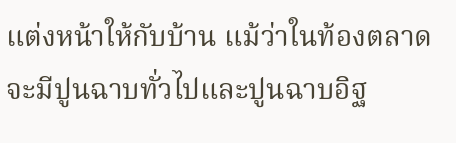แต่งหน้าให้กับบ้าน แม้ว่าในท้องตลาดจะมีปูนฉาบทั่วไปและปูนฉาบอิฐ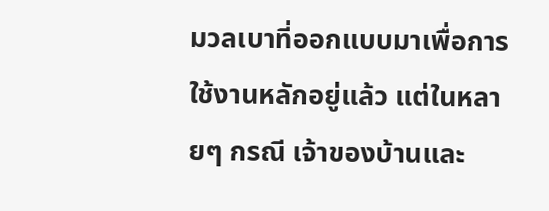มวลเบาที่ออกแบบมาเพื่อการใช้งานหลักอยู่แล้ว แต่ในหลายๆ กรณี เจ้าของบ้านและ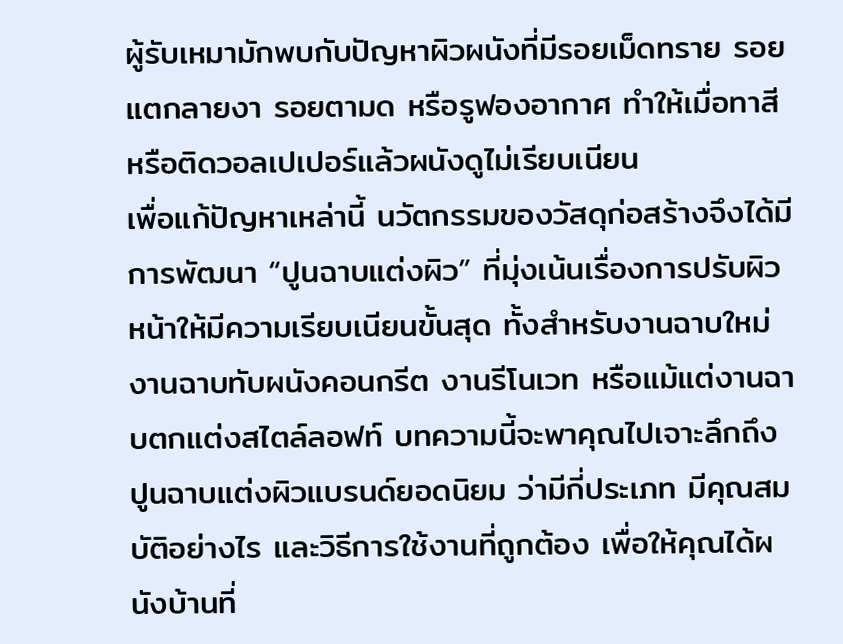ผู้รับเหมามักพบกับปัญหาผิวผนังที่มีรอยเม็ดทราย รอยแตกลายงา รอยตามด หรือรูฟองอากาศ ทำให้เมื่อทาสีหรือติดวอลเปเปอร์แล้วผนังดูไม่เรียบเนียน
เพื่อแก้ปัญหาเหล่านี้ นวัตกรรมของวัสดุก่อสร้างจึงได้มีการพัฒนา “ปูนฉาบแต่งผิว” ที่มุ่งเน้นเรื่องการปรับผิวหน้าให้มีความเรียบเนียนขั้นสุด ทั้งสำหรับงานฉาบใหม่ งานฉาบทับผนังคอนกรีต งานรีโนเวท หรือแม้แต่งานฉาบตกแต่งสไตล์ลอฟท์ บทความนี้จะพาคุณไปเจาะลึกถึงปูนฉาบแต่งผิวแบรนด์ยอดนิยม ว่ามีกี่ประเภท มีคุณสมบัติอย่างไร และวิธีการใช้งานที่ถูกต้อง เพื่อให้คุณได้ผนังบ้านที่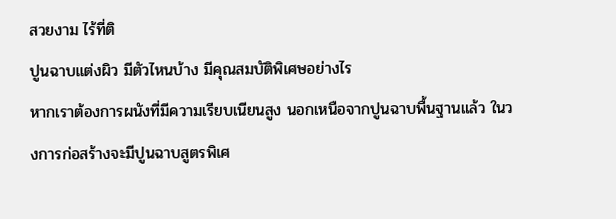สวยงาม ไร้ที่ติ
ปูนฉาบแต่งผิว มีตัวไหนบ้าง มีคุณสมบัติพิเศษอย่างไร
หากเราต้องการผนังที่มีความเรียบเนียนสูง นอกเหนือจากปูนฉาบพื้นฐานแล้ว ในวงการก่อสร้างจะมีปูนฉาบสูตรพิเศ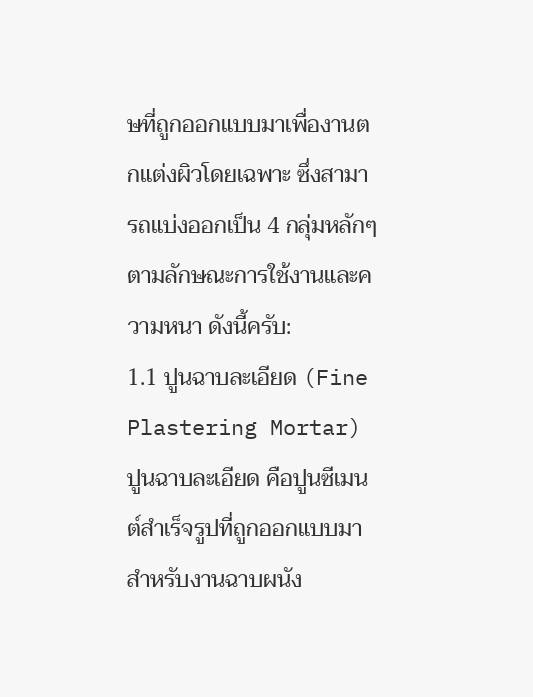ษที่ถูกออกแบบมาเพื่องานตกแต่งผิวโดยเฉพาะ ซึ่งสามารถแบ่งออกเป็น 4 กลุ่มหลักๆ ตามลักษณะการใช้งานและความหนา ดังนี้ครับ:
1.1 ปูนฉาบละเอียด (Fine Plastering Mortar)
ปูนฉาบละเอียด คือปูนซีเมนต์สำเร็จรูปที่ถูกออกแบบมาสำหรับงานฉาบผนัง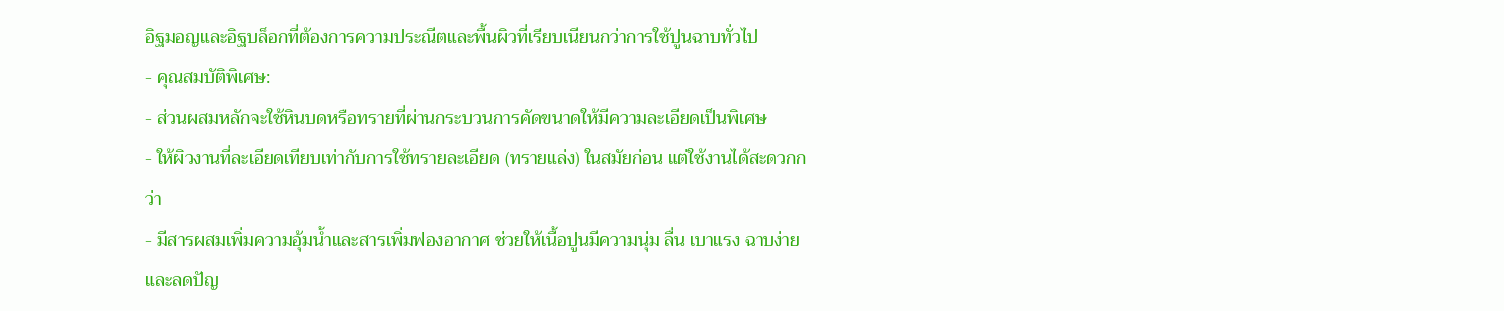อิฐมอญและอิฐบล็อกที่ต้องการความประณีตและพื้นผิวที่เรียบเนียนกว่าการใช้ปูนฉาบทั่วไป
- คุณสมบัติพิเศษ:
- ส่วนผสมหลักจะใช้หินบดหรือทรายที่ผ่านกระบวนการคัดขนาดให้มีความละเอียดเป็นพิเศษ
- ให้ผิวงานที่ละเอียดเทียบเท่ากับการใช้ทรายละเอียด (ทรายแล่ง) ในสมัยก่อน แต่ใช้งานได้สะดวกกว่า
- มีสารผสมเพิ่มความอุ้มน้ำและสารเพิ่มฟองอากาศ ช่วยให้เนื้อปูนมีความนุ่ม ลื่น เบาแรง ฉาบง่าย และลดปัญ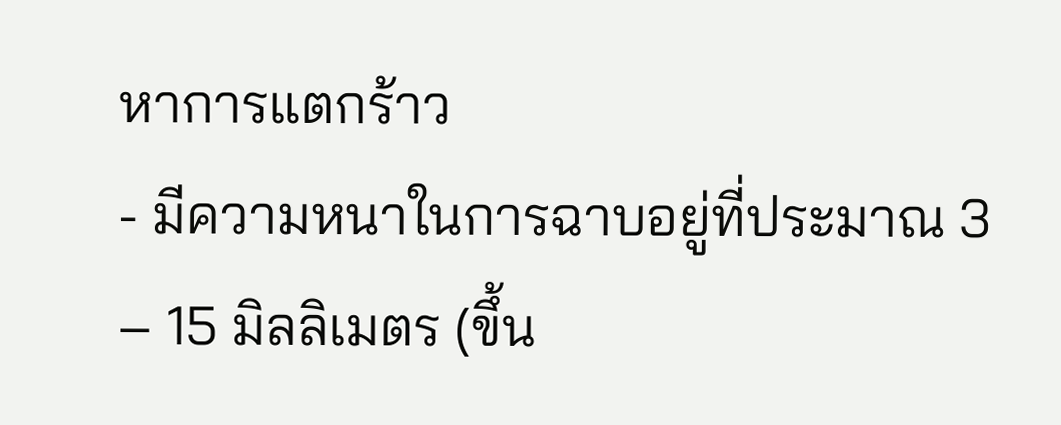หาการแตกร้าว
- มีความหนาในการฉาบอยู่ที่ประมาณ 3 – 15 มิลลิเมตร (ขึ้น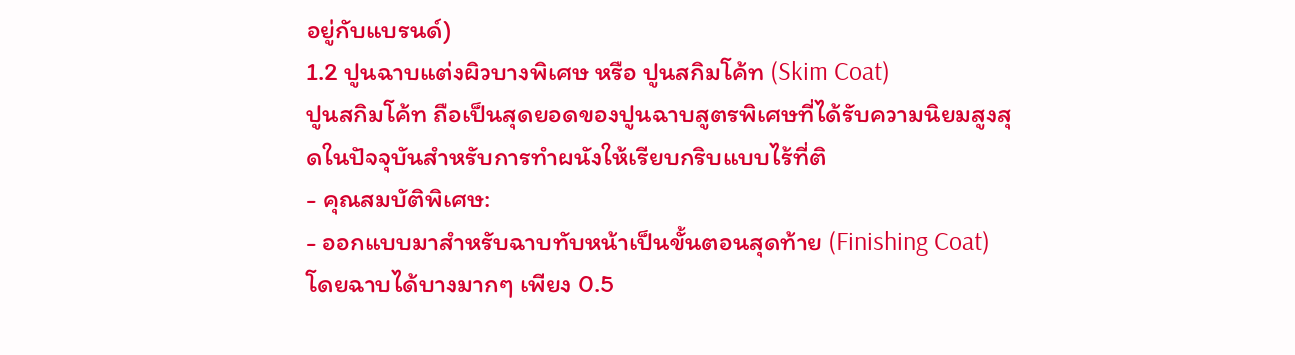อยู่กับแบรนด์)
1.2 ปูนฉาบแต่งผิวบางพิเศษ หรือ ปูนสกิมโค้ท (Skim Coat)
ปูนสกิมโค้ท ถือเป็นสุดยอดของปูนฉาบสูตรพิเศษที่ได้รับความนิยมสูงสุดในปัจจุบันสำหรับการทำผนังให้เรียบกริบแบบไร้ที่ติ
- คุณสมบัติพิเศษ:
- ออกแบบมาสำหรับฉาบทับหน้าเป็นขั้นตอนสุดท้าย (Finishing Coat) โดยฉาบได้บางมากๆ เพียง 0.5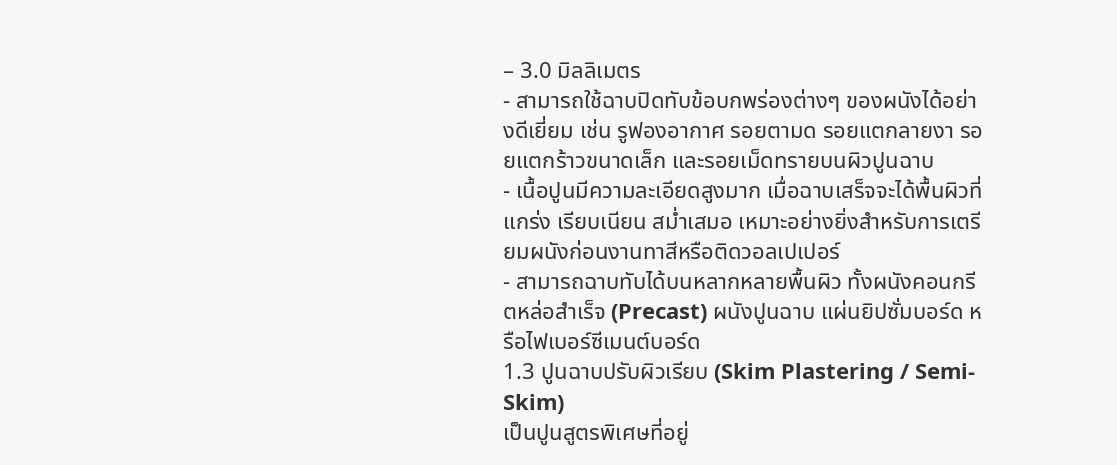– 3.0 มิลลิเมตร
- สามารถใช้ฉาบปิดทับข้อบกพร่องต่างๆ ของผนังได้อย่างดีเยี่ยม เช่น รูฟองอากาศ รอยตามด รอยแตกลายงา รอยแตกร้าวขนาดเล็ก และรอยเม็ดทรายบนผิวปูนฉาบ
- เนื้อปูนมีความละเอียดสูงมาก เมื่อฉาบเสร็จจะได้พื้นผิวที่แกร่ง เรียบเนียน สม่ำเสมอ เหมาะอย่างยิ่งสำหรับการเตรียมผนังก่อนงานทาสีหรือติดวอลเปเปอร์
- สามารถฉาบทับได้บนหลากหลายพื้นผิว ทั้งผนังคอนกรีตหล่อสำเร็จ (Precast) ผนังปูนฉาบ แผ่นยิปซั่มบอร์ด หรือไฟเบอร์ซีเมนต์บอร์ด
1.3 ปูนฉาบปรับผิวเรียบ (Skim Plastering / Semi-Skim)
เป็นปูนสูตรพิเศษที่อยู่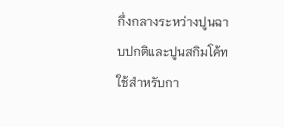กึ่งกลางระหว่างปูนฉาบปกติและปูนสกิมโค้ท ใช้สำหรับกา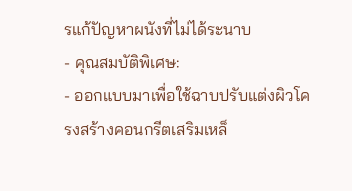รแก้ปัญหาผนังที่ไม่ได้ระนาบ
- คุณสมบัติพิเศษ:
- ออกแบบมาเพื่อใช้ฉาบปรับแต่งผิวโครงสร้างคอนกรีตเสริมเหล็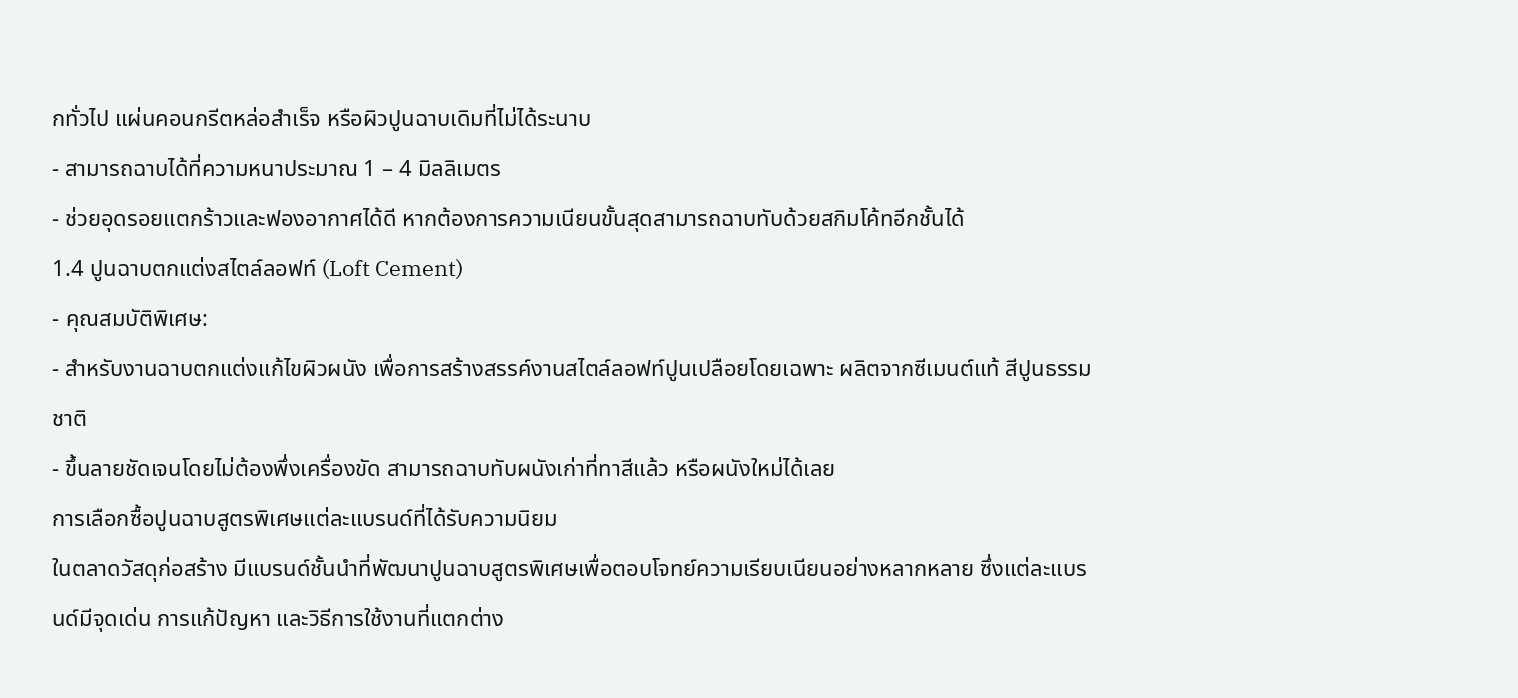กทั่วไป แผ่นคอนกรีตหล่อสำเร็จ หรือผิวปูนฉาบเดิมที่ไม่ได้ระนาบ
- สามารถฉาบได้ที่ความหนาประมาณ 1 – 4 มิลลิเมตร
- ช่วยอุดรอยแตกร้าวและฟองอากาศได้ดี หากต้องการความเนียนขั้นสุดสามารถฉาบทับด้วยสกิมโค้ทอีกชั้นได้
1.4 ปูนฉาบตกแต่งสไตล์ลอฟท์ (Loft Cement)
- คุณสมบัติพิเศษ:
- สำหรับงานฉาบตกแต่งแก้ไขผิวผนัง เพื่อการสร้างสรรค์งานสไตล์ลอฟท์ปูนเปลือยโดยเฉพาะ ผลิตจากซีเมนต์แท้ สีปูนธรรมชาติ
- ขึ้นลายชัดเจนโดยไม่ต้องพึ่งเครื่องขัด สามารถฉาบทับผนังเก่าที่ทาสีแล้ว หรือผนังใหม่ได้เลย
การเลือกซื้อปูนฉาบสูตรพิเศษแต่ละแบรนด์ที่ได้รับความนิยม
ในตลาดวัสดุก่อสร้าง มีแบรนด์ชั้นนำที่พัฒนาปูนฉาบสูตรพิเศษเพื่อตอบโจทย์ความเรียบเนียนอย่างหลากหลาย ซึ่งแต่ละแบรนด์มีจุดเด่น การแก้ปัญหา และวิธีการใช้งานที่แตกต่าง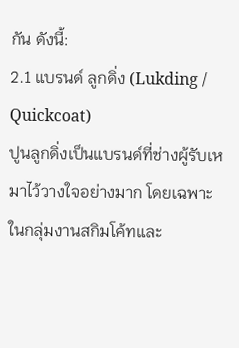กัน ดังนี้:
2.1 แบรนด์ ลูกดิ่ง (Lukding / Quickcoat)
ปูนลูกดิ่งเป็นแบรนด์ที่ช่างผู้รับเหมาไว้วางใจอย่างมาก โดยเฉพาะในกลุ่มงานสกิมโค้ทและ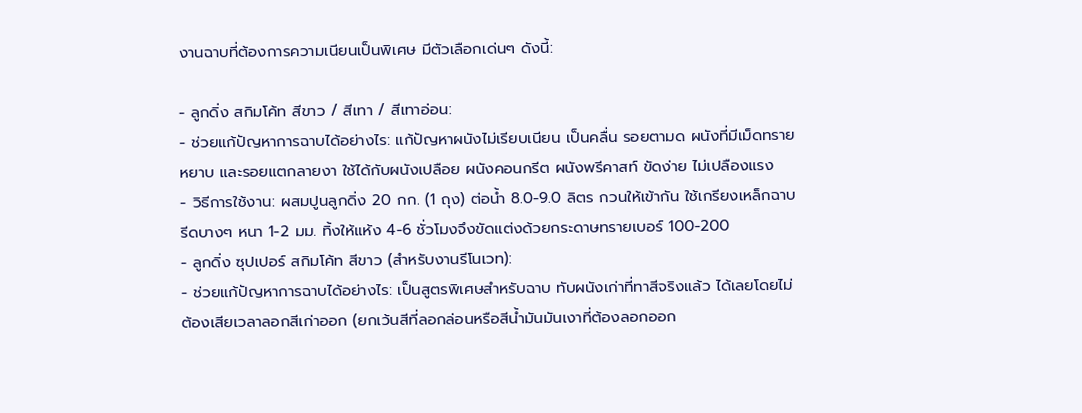งานฉาบที่ต้องการความเนียนเป็นพิเศษ มีตัวเลือกเด่นๆ ดังนี้:

- ลูกดิ่ง สกิมโค้ท สีขาว / สีเทา / สีเทาอ่อน:
- ช่วยแก้ปัญหาการฉาบได้อย่างไร: แก้ปัญหาผนังไม่เรียบเนียน เป็นคลื่น รอยตามด ผนังที่มีเม็ดทรายหยาบ และรอยแตกลายงา ใช้ได้กับผนังเปลือย ผนังคอนกรีต ผนังพรีคาสท์ ขัดง่าย ไม่เปลืองแรง
- วิธีการใช้งาน: ผสมปูนลูกดิ่ง 20 กก. (1 ถุง) ต่อน้ำ 8.0-9.0 ลิตร กวนให้เข้ากัน ใช้เกรียงเหล็กฉาบรีดบางๆ หนา 1-2 มม. ทิ้งให้แห้ง 4-6 ชั่วโมงจึงขัดแต่งด้วยกระดาษทรายเบอร์ 100-200
- ลูกดิ่ง ซุปเปอร์ สกิมโค้ท สีขาว (สำหรับงานรีโนเวท):
- ช่วยแก้ปัญหาการฉาบได้อย่างไร: เป็นสูตรพิเศษสำหรับฉาบ ทับผนังเก่าที่ทาสีจริงแล้ว ได้เลยโดยไม่ต้องเสียเวลาลอกสีเก่าออก (ยกเว้นสีที่ลอกล่อนหรือสีน้ำมันมันเงาที่ต้องลอกออก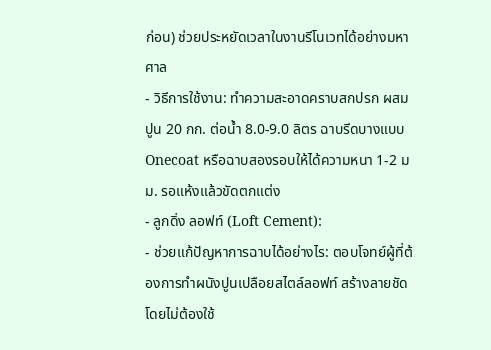ก่อน) ช่วยประหยัดเวลาในงานรีโนเวทได้อย่างมหาศาล
- วิธีการใช้งาน: ทำความสะอาดคราบสกปรก ผสมปูน 20 กก. ต่อน้ำ 8.0-9.0 ลิตร ฉาบรีดบางแบบ Onecoat หรือฉาบสองรอบให้ได้ความหนา 1-2 มม. รอแห้งแล้วขัดตกแต่ง
- ลูกดิ่ง ลอฟท์ (Loft Cement):
- ช่วยแก้ปัญหาการฉาบได้อย่างไร: ตอบโจทย์ผู้ที่ต้องการทำผนังปูนเปลือยสไตล์ลอฟท์ สร้างลายชัดโดยไม่ต้องใช้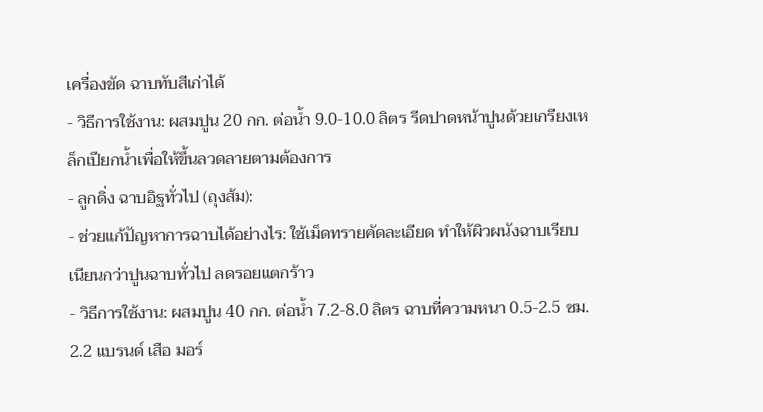เครื่องขัด ฉาบทับสีเก่าได้
- วิธีการใช้งาน: ผสมปูน 20 กก. ต่อน้ำ 9.0-10.0 ลิตร รีดปาดหน้าปูนด้วยเกรียงเหล็กเปียกน้ำเพื่อให้ขึ้นลวดลายตามต้องการ
- ลูกดิ่ง ฉาบอิฐทั่วไป (ถุงส้ม):
- ช่วยแก้ปัญหาการฉาบได้อย่างไร: ใช้เม็ดทรายคัดละเอียด ทำให้ผิวผนังฉาบเรียบเนียนกว่าปูนฉาบทั่วไป ลดรอยแตกร้าว
- วิธีการใช้งาน: ผสมปูน 40 กก. ต่อน้ำ 7.2-8.0 ลิตร ฉาบที่ความหนา 0.5-2.5 ซม.
2.2 แบรนด์ เสือ มอร์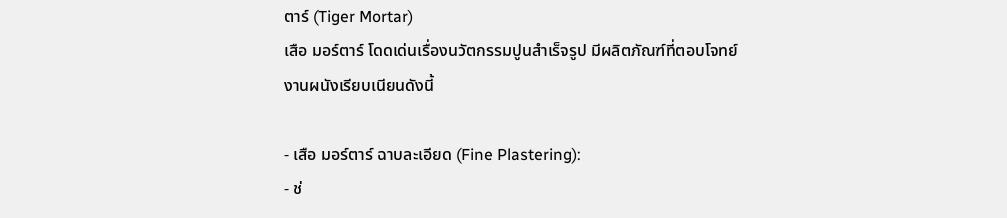ตาร์ (Tiger Mortar)
เสือ มอร์ตาร์ โดดเด่นเรื่องนวัตกรรมปูนสำเร็จรูป มีผลิตภัณฑ์ที่ตอบโจทย์งานผนังเรียบเนียนดังนี้

- เสือ มอร์ตาร์ ฉาบละเอียด (Fine Plastering):
- ช่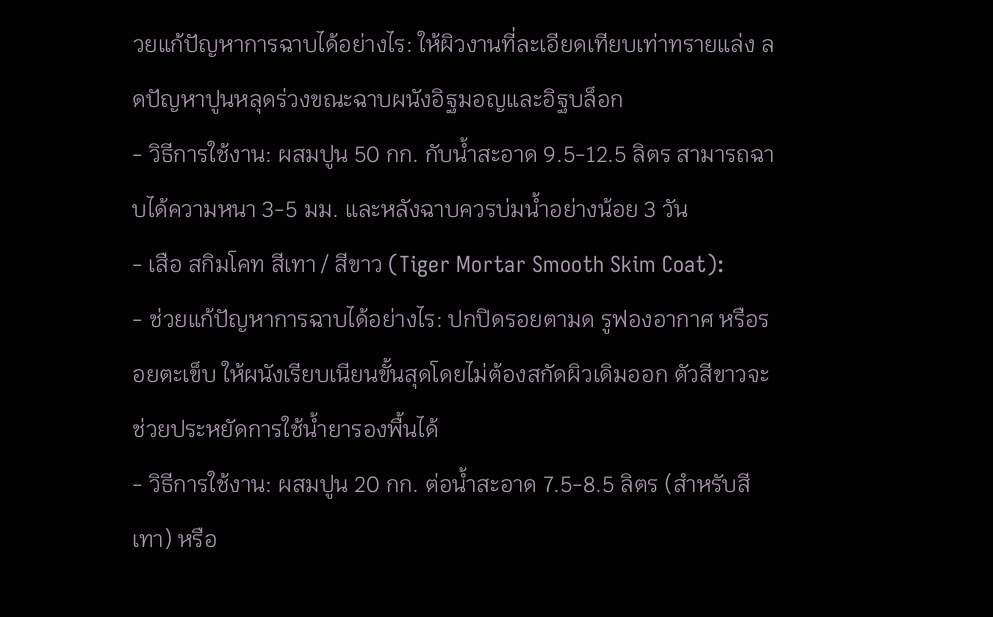วยแก้ปัญหาการฉาบได้อย่างไร: ให้ผิวงานที่ละเอียดเทียบเท่าทรายแล่ง ลดปัญหาปูนหลุดร่วงขณะฉาบผนังอิฐมอญและอิฐบล็อก
- วิธีการใช้งาน: ผสมปูน 50 กก. กับน้ำสะอาด 9.5-12.5 ลิตร สามารถฉาบได้ความหนา 3-5 มม. และหลังฉาบควรบ่มน้ำอย่างน้อย 3 วัน
- เสือ สกิมโคท สีเทา / สีขาว (Tiger Mortar Smooth Skim Coat):
- ช่วยแก้ปัญหาการฉาบได้อย่างไร: ปกปิดรอยตามด รูฟองอากาศ หรือรอยตะเข็บ ให้ผนังเรียบเนียนขั้นสุดโดยไม่ต้องสกัดผิวเดิมออก ตัวสีขาวจะช่วยประหยัดการใช้น้ำยารองพื้นได้
- วิธีการใช้งาน: ผสมปูน 20 กก. ต่อน้ำสะอาด 7.5-8.5 ลิตร (สำหรับสีเทา) หรือ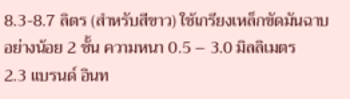8.3-8.7 ลิตร (สำหรับสีขาว) ใช้เกรียงเหล็กขัดมันฉาบอย่างน้อย 2 ชั้น ความหนา 0.5 – 3.0 มิลลิเมตร
2.3 แบรนด์ อินท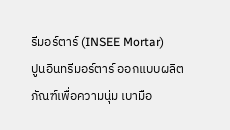รีมอร์ตาร์ (INSEE Mortar)
ปูนอินทรีมอร์ตาร์ ออกแบบผลิตภัณฑ์เพื่อความนุ่ม เบามือ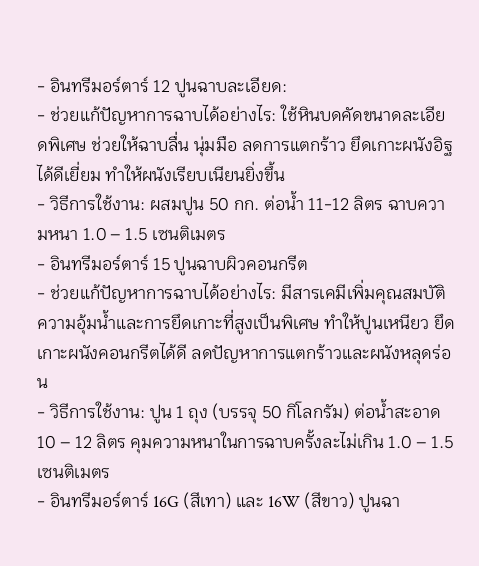- อินทรีมอร์ตาร์ 12 ปูนฉาบละเอียด:
- ช่วยแก้ปัญหาการฉาบได้อย่างไร: ใช้หินบดคัดขนาดละเอียดพิเศษ ช่วยให้ฉาบลื่น นุ่มมือ ลดการแตกร้าว ยึดเกาะผนังอิฐได้ดีเยี่ยม ทำให้ผนังเรียบเนียนยิ่งขึ้น
- วิธีการใช้งาน: ผสมปูน 50 กก. ต่อน้ำ 11-12 ลิตร ฉาบความหนา 1.0 – 1.5 เซนติเมตร
- อินทรีมอร์ตาร์ 15 ปูนฉาบผิวคอนกรีต
- ช่วยแก้ปัญหาการฉาบได้อย่างไร: มีสารเคมีเพิ่มคุณสมบัติความอุ้มน้ำและการยึดเกาะที่สูงเป็นพิเศษ ทำให้ปูนเหนียว ยึดเกาะผนังคอนกรีตได้ดี ลดปัญหาการแตกร้าวและผนังหลุดร่อน
- วิธีการใช้งาน: ปูน 1 ถุง (บรรจุ 50 กิโลกรัม) ต่อน้ำสะอาด 10 – 12 ลิตร คุมความหนาในการฉาบครั้งละไม่เกิน 1.0 – 1.5 เซนติเมตร
- อินทรีมอร์ตาร์ 16G (สีเทา) และ 16W (สีขาว) ปูนฉา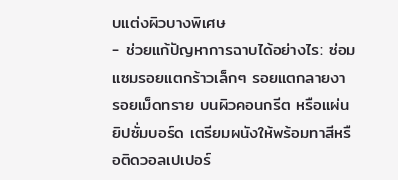บแต่งผิวบางพิเศษ
- ช่วยแก้ปัญหาการฉาบได้อย่างไร: ซ่อมแซมรอยแตกร้าวเล็กๆ รอยแตกลายงา รอยเม็ดทราย บนผิวคอนกรีต หรือแผ่นยิปซั่มบอร์ด เตรียมผนังให้พร้อมทาสีหรือติดวอลเปเปอร์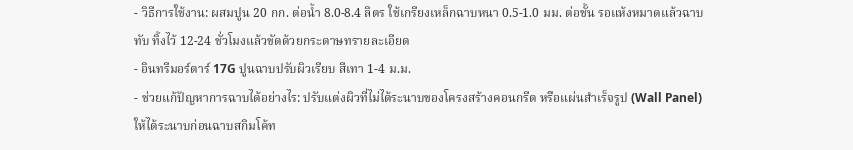- วิธีการใช้งาน: ผสมปูน 20 กก. ต่อน้ำ 8.0-8.4 ลิตร ใช้เกรียงเหล็กฉาบหนา 0.5-1.0 มม. ต่อชั้น รอแห้งหมาดแล้วฉาบทับ ทิ้งไว้ 12-24 ชั่วโมงแล้วขัดด้วยกระดาษทรายละเอียด
- อินทรีมอร์ตาร์ 17G ปูนฉาบปรับผิวเรียบ สีเทา 1-4 ม.ม.
- ช่วยแก้ปัญหาการฉาบได้อย่างไร: ปรับแต่งผิวที่ไม่ได้ระนาบของโครงสร้างคอนกรีต หรือแผ่นสำเร็จรูป (Wall Panel) ให้ได้ระนาบก่อนฉาบสกิมโค้ท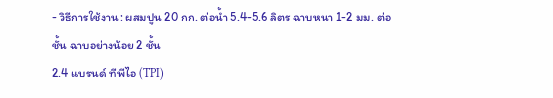- วิธีการใช้งาน: ผสมปูน 20 กก. ต่อน้ำ 5.4-5.6 ลิตร ฉาบหนา 1-2 มม. ต่อชั้น ฉาบอย่างน้อย 2 ชั้น
2.4 แบรนด์ ทีพีไอ (TPI)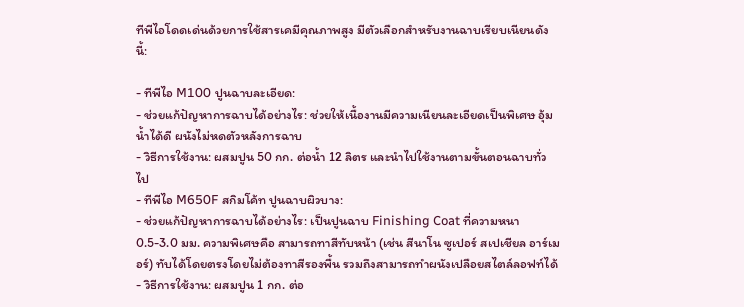ทีพีไอโดดเด่นด้วยการใช้สารเคมีคุณภาพสูง มีตัวเลือกสำหรับงานฉาบเรียบเนียนดังนี้:

- ทีพีไอ M100 ปูนฉาบละเอียด:
- ช่วยแก้ปัญหาการฉาบได้อย่างไร: ช่วยให้เนื้องานมีความเนียนละเอียดเป็นพิเศษ อุ้มน้ำได้ดี ผนังไม่หดตัวหลังการฉาบ
- วิธีการใช้งาน: ผสมปูน 50 กก. ต่อน้ำ 12 ลิตร และนำไปใช้งานตามขั้นตอนฉาบทั่วไป
- ทีพีไอ M650F สกิมโค้ท ปูนฉาบผิวบาง:
- ช่วยแก้ปัญหาการฉาบได้อย่างไร: เป็นปูนฉาบ Finishing Coat ที่ความหนา 0.5-3.0 มม. ความพิเศษคือ สามารถทาสีทับหน้า (เช่น สีนาโน ซูเปอร์ สเปเชียล อาร์เมอร์) ทับได้โดยตรงโดยไม่ต้องทาสีรองพื้น รวมถึงสามารถทำผนังเปลือยสไตล์ลอฟท์ได้
- วิธีการใช้งาน: ผสมปูน 1 กก. ต่อ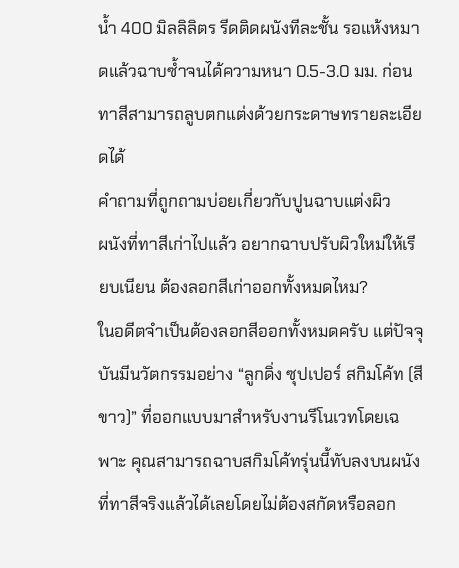น้ำ 400 มิลลิลิตร รีดติดผนังทีละชั้น รอแห้งหมาดแล้วฉาบซ้ำจนได้ความหนา 0.5-3.0 มม. ก่อนทาสีสามารถลูบตกแต่งด้วยกระดาษทรายละเอียดได้
คำถามที่ถูกถามบ่อยเกี่ยวกับปูนฉาบแต่งผิว
ผนังที่ทาสีเก่าไปแล้ว อยากฉาบปรับผิวใหม่ให้เรียบเนียน ต้องลอกสีเก่าออกทั้งหมดไหม?
ในอดีตจำเป็นต้องลอกสีออกทั้งหมดครับ แต่ปัจจุบันมีนวัตกรรมอย่าง “ลูกดิ่ง ซุปเปอร์ สกิมโค้ท (สีขาว)” ที่ออกแบบมาสำหรับงานรีโนเวทโดยเฉพาะ คุณสามารถฉาบสกิมโค้ทรุ่นนี้ทับลงบนผนังที่ทาสีจริงแล้วได้เลยโดยไม่ต้องสกัดหรือลอก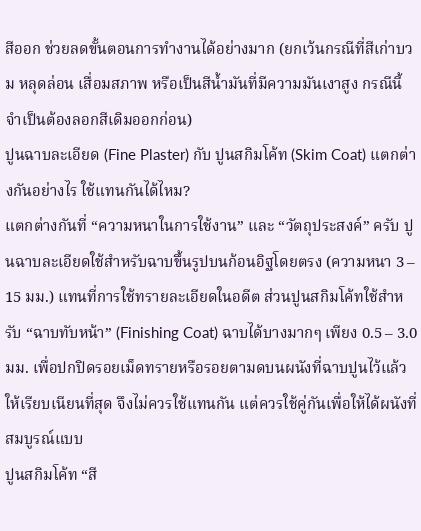สีออก ช่วยลดขั้นตอนการทำงานได้อย่างมาก (ยกเว้นกรณีที่สีเก่าบวม หลุดล่อน เสื่อมสภาพ หรือเป็นสีน้ำมันที่มีความมันเงาสูง กรณีนี้จำเป็นต้องลอกสีเดิมออกก่อน)
ปูนฉาบละเอียด (Fine Plaster) กับ ปูนสกิมโค้ท (Skim Coat) แตกต่างกันอย่างไร ใช้แทนกันได้ไหม?
แตกต่างกันที่ “ความหนาในการใช้งาน” และ “วัตถุประสงค์” ครับ ปูนฉาบละเอียดใช้สำหรับฉาบขึ้นรูปบนก้อนอิฐโดยตรง (ความหนา 3 – 15 มม.) แทนที่การใช้ทรายละเอียดในอดีต ส่วนปูนสกิมโค้ทใช้สำหรับ “ฉาบทับหน้า” (Finishing Coat) ฉาบได้บางมากๆ เพียง 0.5 – 3.0 มม. เพื่อปกปิดรอยเม็ดทรายหรือรอยตามดบนผนังที่ฉาบปูนไว้แล้วให้เรียบเนียนที่สุด จึงไม่ควรใช้แทนกัน แต่ควรใช้คู่กันเพื่อให้ได้ผนังที่สมบูรณ์แบบ
ปูนสกิมโค้ท “สี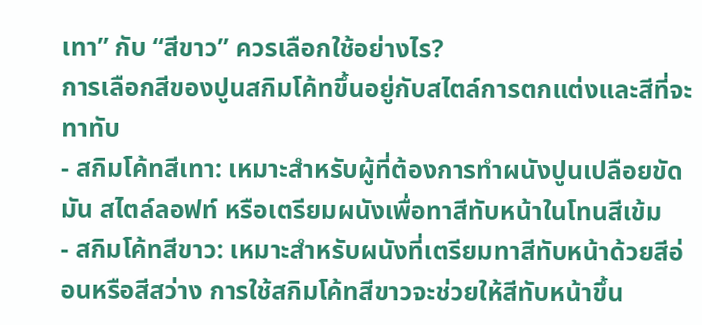เทา” กับ “สีขาว” ควรเลือกใช้อย่างไร?
การเลือกสีของปูนสกิมโค้ทขึ้นอยู่กับสไตล์การตกแต่งและสีที่จะทาทับ
- สกิมโค้ทสีเทา: เหมาะสำหรับผู้ที่ต้องการทำผนังปูนเปลือยขัดมัน สไตล์ลอฟท์ หรือเตรียมผนังเพื่อทาสีทับหน้าในโทนสีเข้ม
- สกิมโค้ทสีขาว: เหมาะสำหรับผนังที่เตรียมทาสีทับหน้าด้วยสีอ่อนหรือสีสว่าง การใช้สกิมโค้ทสีขาวจะช่วยให้สีทับหน้าขึ้น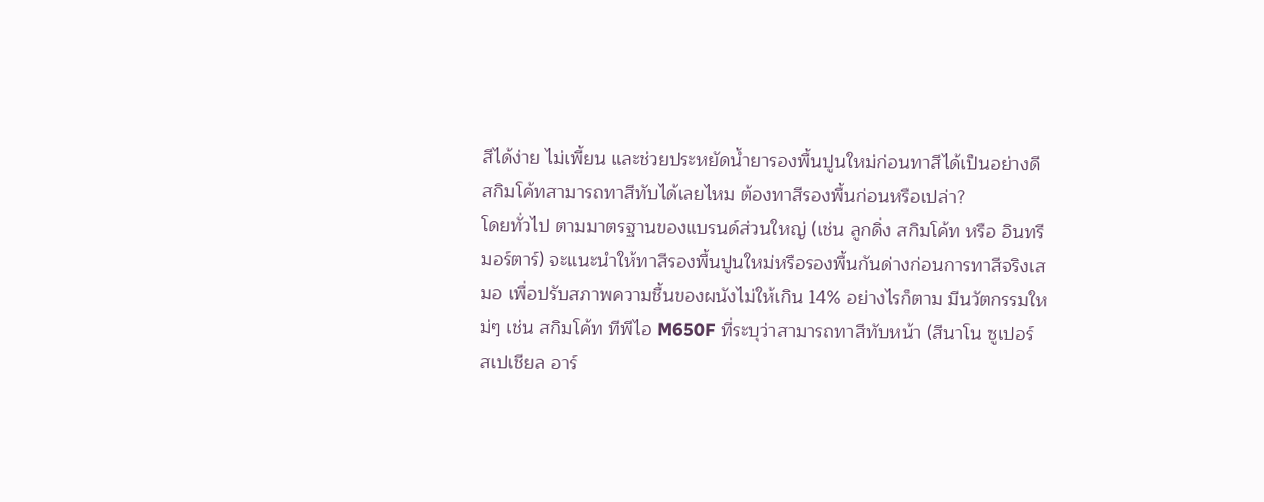สีได้ง่าย ไม่เพี้ยน และช่วยประหยัดน้ำยารองพื้นปูนใหม่ก่อนทาสีได้เป็นอย่างดี
สกิมโค้ทสามารถทาสีทับได้เลยไหม ต้องทาสีรองพื้นก่อนหรือเปล่า?
โดยทั่วไป ตามมาตรฐานของแบรนด์ส่วนใหญ่ (เช่น ลูกดิ่ง สกิมโค้ท หรือ อินทรีมอร์ตาร์) จะแนะนำให้ทาสีรองพื้นปูนใหม่หรือรองพื้นกันด่างก่อนการทาสีจริงเสมอ เพื่อปรับสภาพความชื้นของผนังไม่ให้เกิน 14% อย่างไรก็ตาม มีนวัตกรรมใหม่ๆ เช่น สกิมโค้ท ทีพีไอ M650F ที่ระบุว่าสามารถทาสีทับหน้า (สีนาโน ซูเปอร์ สเปเชียล อาร์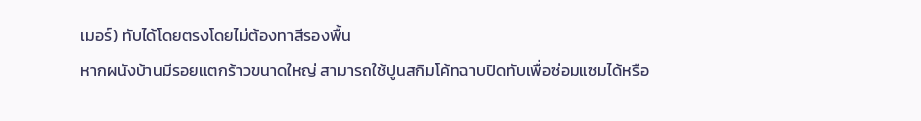เมอร์) ทับได้โดยตรงโดยไม่ต้องทาสีรองพื้น
หากผนังบ้านมีรอยแตกร้าวขนาดใหญ่ สามารถใช้ปูนสกิมโค้ทฉาบปิดทับเพื่อซ่อมแซมได้หรือ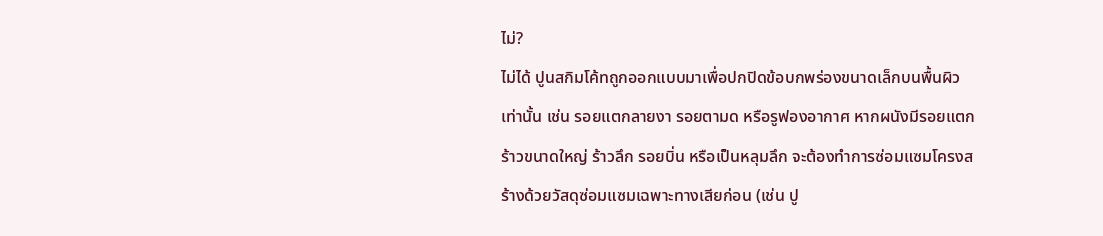ไม่?
ไม่ได้ ปูนสกิมโค้ทถูกออกแบบมาเพื่อปกปิดข้อบกพร่องขนาดเล็กบนพื้นผิวเท่านั้น เช่น รอยแตกลายงา รอยตามด หรือรูฟองอากาศ หากผนังมีรอยแตกร้าวขนาดใหญ่ ร้าวลึก รอยบิ่น หรือเป็นหลุมลึก จะต้องทำการซ่อมแซมโครงสร้างด้วยวัสดุซ่อมแซมเฉพาะทางเสียก่อน (เช่น ปู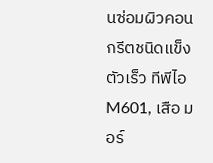นซ่อมผิวคอนกรีตชนิดแข็งตัวเร็ว ทีพีไอ M601, เสือ มอร์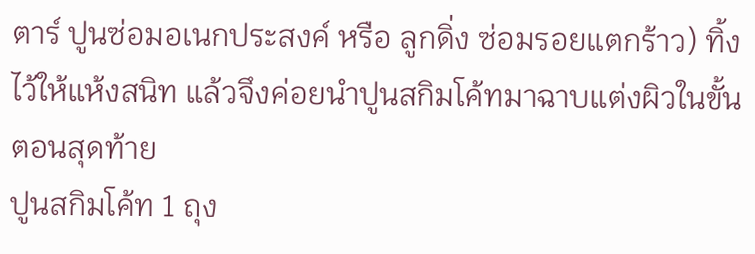ตาร์ ปูนซ่อมอเนกประสงค์ หรือ ลูกดิ่ง ซ่อมรอยแตกร้าว) ทิ้งไว้ให้แห้งสนิท แล้วจึงค่อยนำปูนสกิมโค้ทมาฉาบแต่งผิวในขั้นตอนสุดท้าย
ปูนสกิมโค้ท 1 ถุง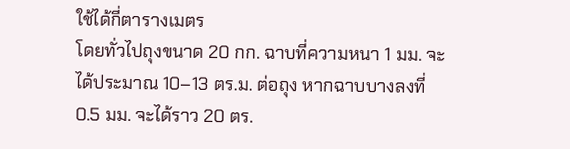ใช้ได้กี่ตารางเมตร
โดยทั่วไปถุงขนาด 20 กก. ฉาบที่ความหนา 1 มม. จะได้ประมาณ 10–13 ตร.ม. ต่อถุง หากฉาบบางลงที่ 0.5 มม. จะได้ราว 20 ตร.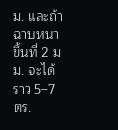ม. และถ้าฉาบหนาขึ้นที่ 2 มม. จะได้ราว 5–7 ตร.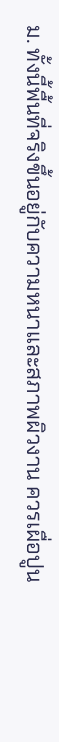ม. ทั้งนี้พื้นที่จริงขึ้นอยู่กับความหนาและสภาพผิวงาน ควรเผื่อปูน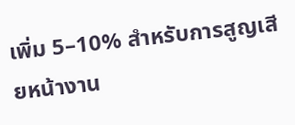เพิ่ม 5–10% สำหรับการสูญเสียหน้างาน